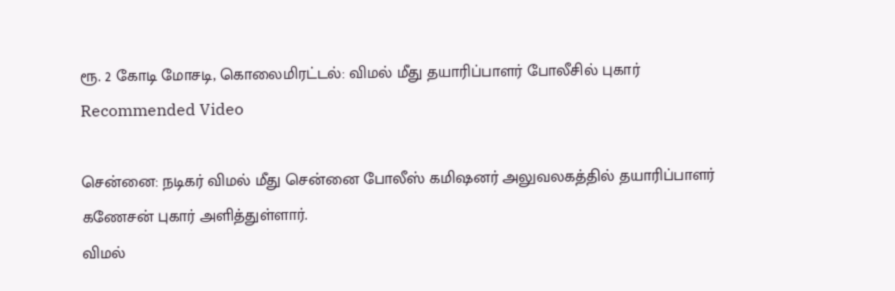ரூ. 2 கோடி மோசடி, கொலைமிரட்டல்: விமல் மீது தயாரிப்பாளர் போலீசில் புகார்
Recommended Video

சென்னை: நடிகர் விமல் மீது சென்னை போலீஸ் கமிஷனர் அலுவலகத்தில் தயாரிப்பாளர் கணேசன் புகார் அளித்துள்ளார்.
விமல்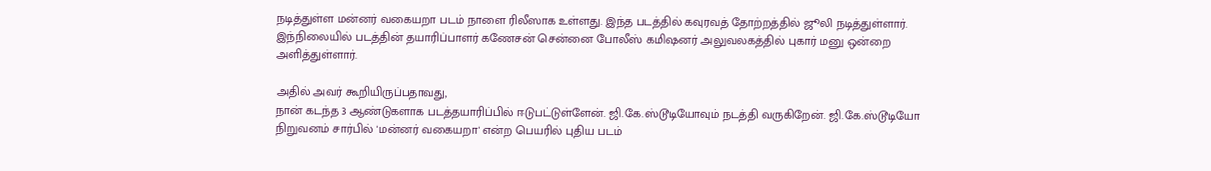நடித்துள்ள மன்னர் வகையறா படம் நாளை ரிலீஸாக உள்ளது. இந்த படத்தில் கவுரவத் தோற்றத்தில் ஜூலி நடித்துள்ளார். இந்நிலையில் படத்தின் தயாரிப்பாளர் கணேசன் சென்னை போலீஸ் கமிஷனர் அலுவலகத்தில் புகார் மனு ஒன்றை அளித்துள்ளார்.

அதில் அவர் கூறியிருப்பதாவது,
நான் கடந்த 3 ஆண்டுகளாக படத்தயாரிப்பில் ஈடுபட்டுள்ளேன். ஜி.கே.ஸ்டூடியோவும் நடத்தி வருகிறேன். ஜி.கே.ஸ்டூடியோ நிறுவனம் சார்பில் 'மன்னர் வகையறா' என்ற பெயரில் புதிய படம்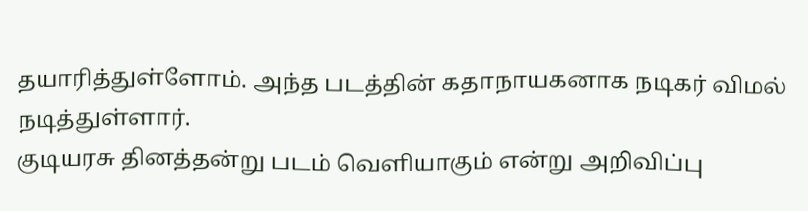தயாரித்துள்ளோம். அந்த படத்தின் கதாநாயகனாக நடிகர் விமல் நடித்துள்ளார்.
குடியரசு தினத்தன்று படம் வெளியாகும் என்று அறிவிப்பு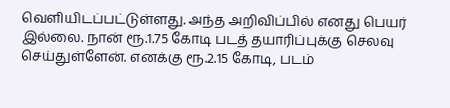வெளியிடப்பட்டுள்ளது. அந்த அறிவிப்பில் எனது பெயர் இல்லை. நான் ரூ.1.75 கோடி படத் தயாரிப்புக்கு செலவு செய்துள்ளேன். எனக்கு ரூ.2.15 கோடி, படம்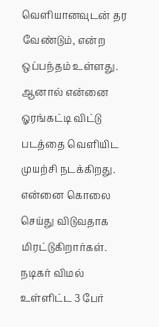வெளியானவுடன் தர வேண்டும், என்ற ஒப்பந்தம் உள்ளது. ஆனால் என்னை ஓரங்கட்டி விட்டு படத்தை வெளியிட முயற்சி நடக்கிறது. என்னை கொலை செய்து விடுவதாக மிரட்டுகிறார்கள். நடிகர் விமல் உள்ளிட்ட 3 பேர்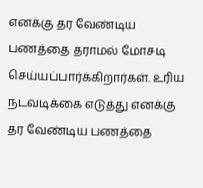எனக்கு தர வேண்டிய பணத்தை தராமல் மோசடி செய்யப்பார்க்கிறார்கள். உரிய நடவடிக்கை எடுத்து எனக்கு தர வேண்டிய பணத்தை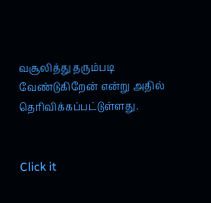வசூலித்து தரும்படி வேண்டுகிறேன் என்று அதில் தெரிவிக்கப்பட்டுள்ளது.


Click it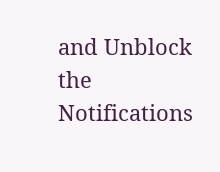and Unblock the Notifications